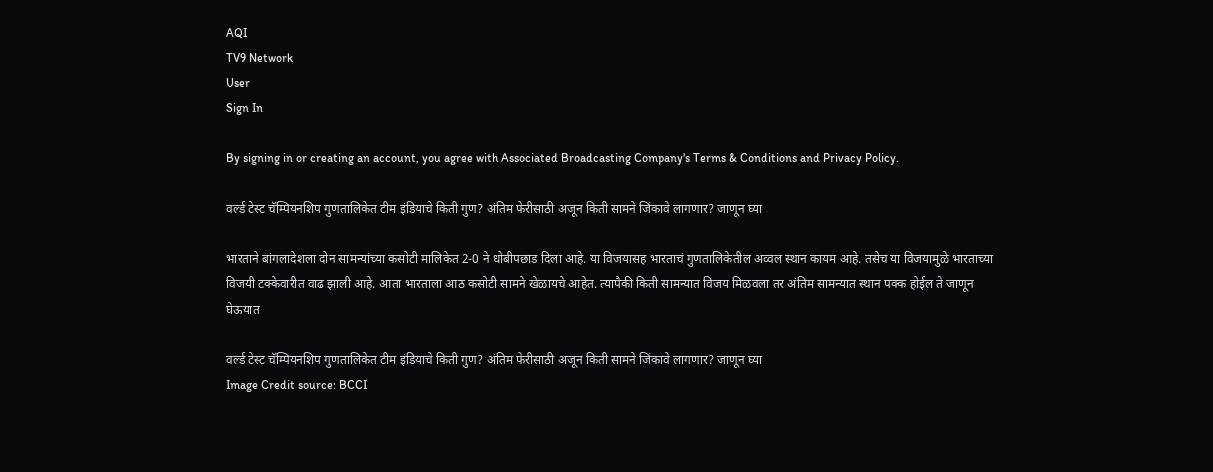AQI
TV9 Network
User
Sign In

By signing in or creating an account, you agree with Associated Broadcasting Company's Terms & Conditions and Privacy Policy.

वर्ल्ड टेस्ट चॅम्पियनशिप गुणतालिकेत टीम इंडियाचे किती गुण? अंतिम फेरीसाठी अजून किती सामने जिंकावे लागणार? जाणून घ्या

भारताने बांगलादेशला दोन सामन्यांच्या कसोटी मालिकेत 2-0 ने धोबीपछाड दिला आहे. या विजयासह भारताचं गुणतालिकेतील अव्वल स्थान कायम आहे. तसेच या विजयामुळे भारताच्या विजयी टक्केवारीत वाढ झाली आहे. आता भारताला आठ कसोटी सामने खेळायचे आहेत. त्यापैकी किती सामन्यात विजय मिळवला तर अंतिम सामन्यात स्थान पक्क होईल ते जाणून घेऊयात

वर्ल्ड टेस्ट चॅम्पियनशिप गुणतालिकेत टीम इंडियाचे किती गुण? अंतिम फेरीसाठी अजून किती सामने जिंकावे लागणार? जाणून घ्या
Image Credit source: BCCI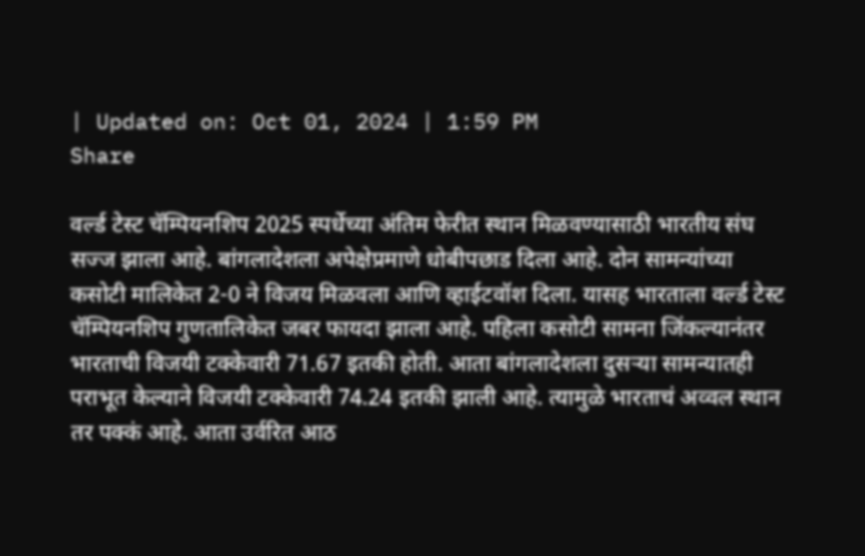| Updated on: Oct 01, 2024 | 1:59 PM
Share

वर्ल्ड टेस्ट चॅम्पियनशिप 2025 स्पर्धेच्या अंतिम फेरीत स्थान मिळवण्यासाठी भारतीय संघ सज्ज झाला आहे. बांगलादेशला अपेक्षेप्रमाणे धोबीपछाड दिला आहे. दोन सामन्यांच्या कसोटी मालिकेत 2-0 ने विजय मिळवला आणि व्हाईटवॉश दिला. यासह भारताला वर्ल्ड टेस्ट चॅम्पियनशिप गुणतालिकेत जबर फायदा झाला आहे. पहिला कसोटी सामना जिंकल्यानंतर भारताची विजयी टक्केवारी 71.67 इतकी होती. आता बांगलादेशला दुसऱ्या सामन्यातही पराभूत केल्याने विजयी टक्केवारी 74.24 इतकी झाली आहे. त्यामुळे भारताचं अव्वल स्थान तर पक्कं आहे. आता उर्वरित आठ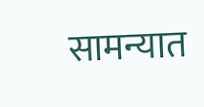सामन्यात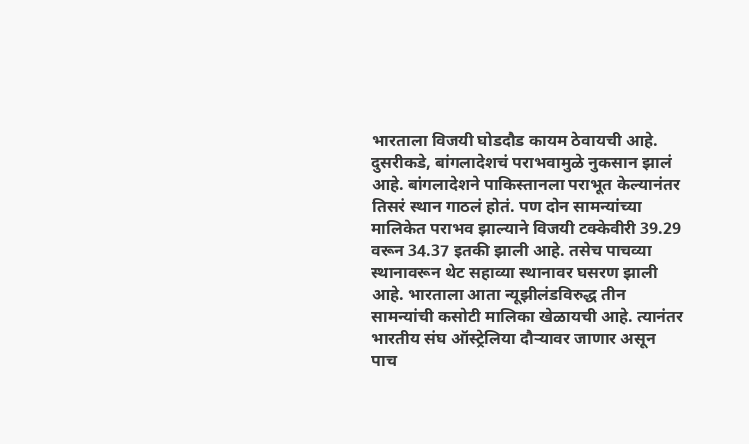भारताला विजयी घोडदौड कायम ठेवायची आहे. दुसरीकडे, बांगलादेशचं पराभवामुळे नुकसान झालं आहे. बांगलादेशने पाकिस्तानला पराभूत केल्यानंतर तिसरं स्थान गाठलं होतं. पण दोन सामन्यांच्या मालिकेत पराभव झाल्याने विजयी टक्केवीरी 39.29 वरून 34.37 इतकी झाली आहे. तसेच पाचव्या स्थानावरून थेट सहाव्या स्थानावर घसरण झाली आहे. भारताला आता न्यूझीलंडविरुद्ध तीन सामन्यांची कसोटी मालिका खेळायची आहे. त्यानंतर भारतीय संघ ऑस्ट्रेलिया दौऱ्यावर जाणार असून पाच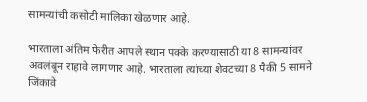सामन्यांची कसोटी मालिका खेळणार आहे.

भारताला अंतिम फेरीत आपले स्थान पक्के करण्यासाठी या 8 सामन्यांवर अवलंबून राहावे लागणार आहे. भारताला त्यांच्या शेवटच्या 8 पैकी 5 सामने जिंकावे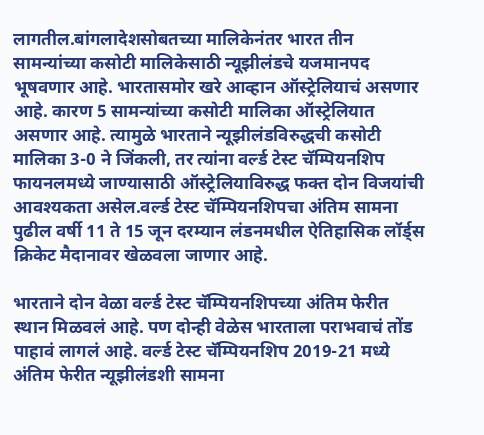लागतील.बांगलादेशसोबतच्या मालिकेनंतर भारत तीन सामन्यांच्या कसोटी मालिकेसाठी न्यूझीलंडचे यजमानपद भूषवणार आहे. भारतासमोर खरे आव्हान ऑस्ट्रेलियाचं असणार आहे. कारण 5 सामन्यांच्या कसोटी मालिका ऑस्ट्रेलियात असणार आहे. त्यामुळे भारताने न्यूझीलंडविरुद्धची कसोटी मालिका 3-0 ने जिंकली, तर त्यांना वर्ल्ड टेस्ट चॅम्पियनशिप फायनलमध्ये जाण्यासाठी ऑस्ट्रेलियाविरुद्ध फक्त दोन विजयांची आवश्यकता असेल.वर्ल्ड टेस्ट चॅम्पियनशिपचा अंतिम सामना पुढील वर्षी 11 ते 15 जून दरम्यान लंडनमधील ऐतिहासिक लॉर्ड्स क्रिकेट मैदानावर खेळवला जाणार आहे.

भारताने दोन वेळा वर्ल्ड टेस्ट चॅम्पियनशिपच्या अंतिम फेरीत स्थान मिळवलं आहे. पण दोन्ही वेळेस भारताला पराभवाचं तोंड पाहावं लागलं आहे. वर्ल्ड टेस्ट चॅम्पियनशिप 2019-21 मध्ये अंतिम फेरीत न्यूझीलंडशी सामना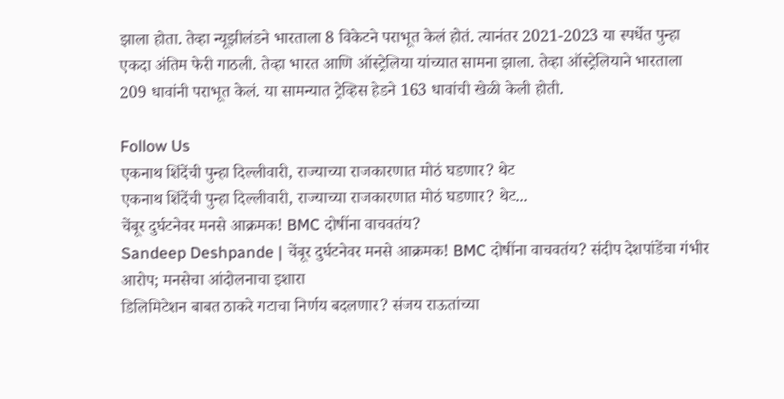झाला होता. तेव्हा न्यूझीलंडने भारताला 8 विकेटने पराभूत केलं होतं. त्यानंतर 2021-2023 या स्पर्धेत पुन्हा एकदा अंतिम फेरी गाठली. तेव्हा भारत आणि ऑस्ट्रेलिया यांच्यात सामना झाला. तेव्हा ऑस्ट्रेलियाने भारताला 209 धावांनी पराभूत केलं. या सामन्यात ट्रेव्हिस हेडने 163 धावांची खेळी केली होती.

Follow Us
एकनाथ शिंदेंची पुन्हा दिल्लीवारी, राज्याच्या राजकारणात मोठं घडणार? थेट
एकनाथ शिंदेंची पुन्हा दिल्लीवारी, राज्याच्या राजकारणात मोठं घडणार? थेट...
चेंबूर दुर्घटनेवर मनसे आक्रमक! BMC दोषींना वाचवतंय?
Sandeep Deshpande | चेंबूर दुर्घटनेवर मनसे आक्रमक! BMC दोषींना वाचवतंय? संदीप देशपांडेंचा गंभीर आरोप; मनसेचा आंदोलनाचा इशारा
डिलिमिटेशन बाबत ठाकरे गटाचा निर्णय बदलणार? संजय राऊतांच्या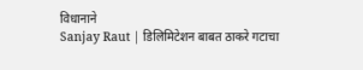विधानाने
Sanjay Raut | डिलिमिटेशन बाबत ठाकरे गटाचा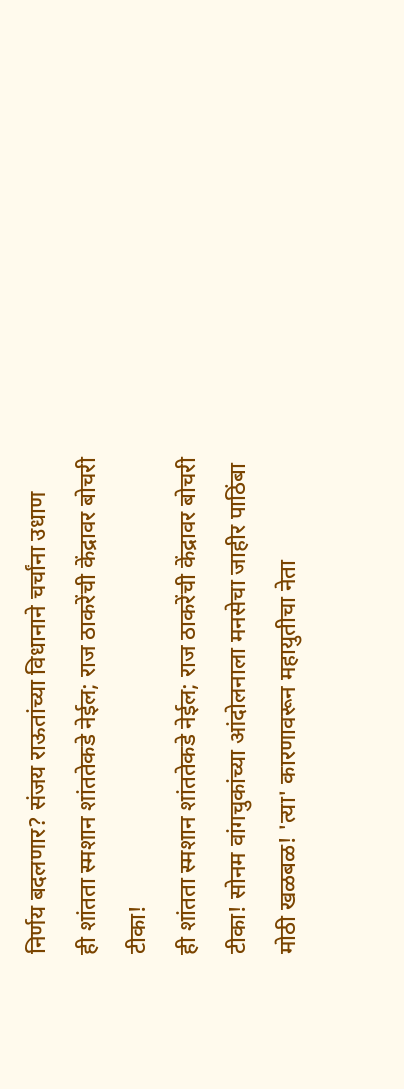निर्णय बदलणार? संजय राऊतांच्या विधानाने चर्चांना उधाण
ही शांतता स्मशान शांततेकडे नेईल; राज ठाकरेंची केंद्रावर बोचरी टीका!
ही शांतता स्मशान शांततेकडे नेईल; राज ठाकरेंची केंद्रावर बोचरी टीका! सोनम वांगचुकांच्या आंदोलनाला मनसेचा जाहीर पाठिंबा
मोठी खळबळ! 'त्या' कारणावरून महायुतीचा नेता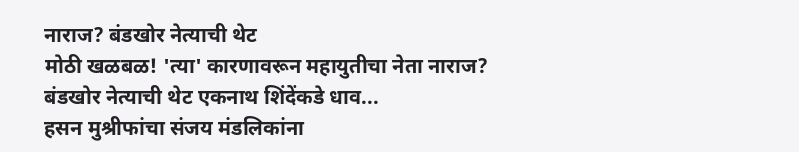नाराज? बंडखोर नेत्याची थेट
मोठी खळबळ! 'त्या' कारणावरून महायुतीचा नेता नाराज? बंडखोर नेत्याची थेट एकनाथ शिंदेंकडे धाव...
हसन मुश्रीफांचा संजय मंडलिकांना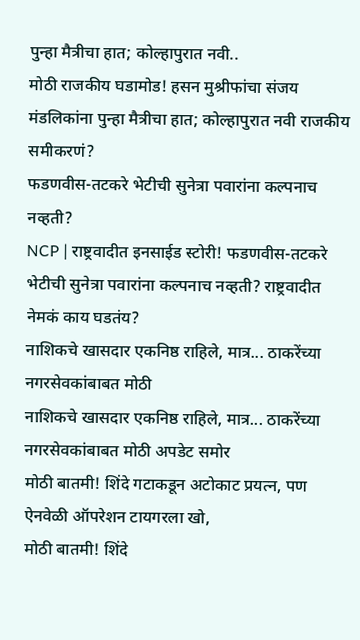पुन्हा मैत्रीचा हात; कोल्हापुरात नवी..
मोठी राजकीय घडामोड! हसन मुश्रीफांचा संजय मंडलिकांना पुन्हा मैत्रीचा हात; कोल्हापुरात नवी राजकीय समीकरणं?
फडणवीस-तटकरे भेटीची सुनेत्रा पवारांना कल्पनाच नव्हती?
NCP | राष्ट्रवादीत इनसाईड स्टोरी! फडणवीस-तटकरे भेटीची सुनेत्रा पवारांना कल्पनाच नव्हती? राष्ट्रवादीत नेमकं काय घडतंय?
नाशिकचे खासदार एकनिष्ठ राहिले, मात्र... ठाकरेंच्या नगरसेवकांबाबत मोठी
नाशिकचे खासदार एकनिष्ठ राहिले, मात्र... ठाकरेंच्या नगरसेवकांबाबत मोठी अपडेट समोर
मोठी बातमी! शिंदे गटाकडून अटोकाट प्रयत्न, पण ऐनवेळी ऑपरेशन टायगरला खो,
मोठी बातमी! शिंदे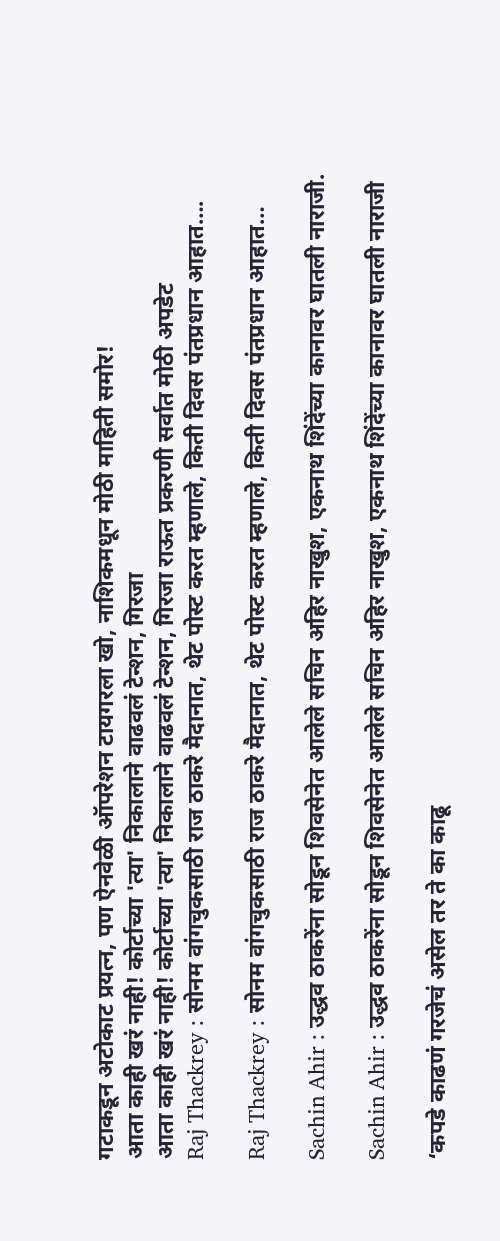गटाकडून अटोकाट प्रयत्न, पण ऐनवेळी ऑपरेशन टायगरला खो, नाशिकमधून मोठी माहिती समोर!
आता काही खरं नाही! कोर्टाच्या 'त्या' निकालाने वाढवलं टेन्शन, गिरजा
आता काही खरं नाही! कोर्टाच्या 'त्या' निकालाने वाढवलं टेन्शन, गिरजा राऊत प्रकरणी सर्वात मोठी अपडेट
Raj Thackrey : सोनम वांगचुकसाठी राज ठाकरे मैदानात, थेट पोस्ट करत म्हणाले, किती दिवस पंतप्रधान आहात….

Raj Thackrey : सोनम वांगचुकसाठी राज ठाकरे मैदानात, थेट पोस्ट करत म्हणाले, किती दिवस पंतप्रधान आहात…

Sachin Ahir : उद्धव ठाकरेंना सोडून शिवसेनेत आलेले सचिन अहिर नाखुश, एकनाथ शिंदेंच्या कानावर घातली नाराजी.

Sachin Ahir : उद्धव ठाकरेंना सोडून शिवसेनेत आलेले सचिन अहिर नाखुश, एकनाथ शिंदेंच्या कानावर घातली नाराजी

‘कपडे काढणं गरजेचं असेल तर ते का काढू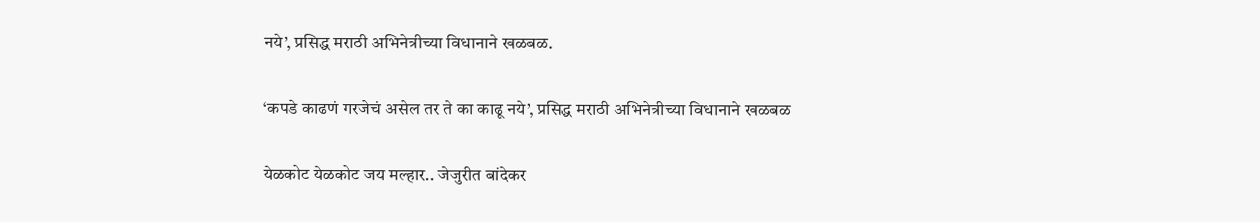नये’, प्रसिद्ध मराठी अभिनेत्रीच्या विधानाने खळबळ.

‘कपडे काढणं गरजेचं असेल तर ते का काढू नये’, प्रसिद्ध मराठी अभिनेत्रीच्या विधानाने खळबळ

येळकोट येळकोट जय मल्हार.. जेजुरीत बांदेकर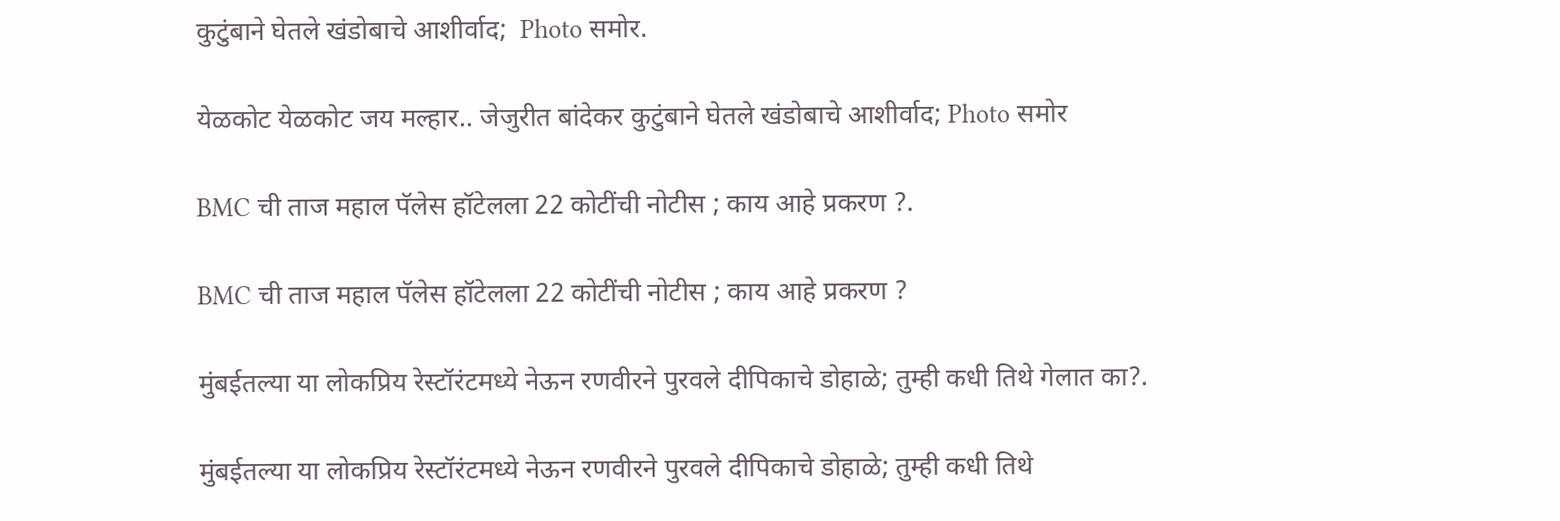कुटुंबाने घेतले खंडोबाचे आशीर्वाद;  Photo समोर.

येळकोट येळकोट जय मल्हार.. जेजुरीत बांदेकर कुटुंबाने घेतले खंडोबाचे आशीर्वाद; Photo समोर

BMC ची ताज महाल पॅलेस हॉटेलला 22 कोटींची नोटीस ; काय आहे प्रकरण ?.

BMC ची ताज महाल पॅलेस हॉटेलला 22 कोटींची नोटीस ; काय आहे प्रकरण ?

मुंबईतल्या या लोकप्रिय रेस्टॉरंटमध्ये नेऊन रणवीरने पुरवले दीपिकाचे डोहाळे; तुम्ही कधी तिथे गेलात का?.

मुंबईतल्या या लोकप्रिय रेस्टॉरंटमध्ये नेऊन रणवीरने पुरवले दीपिकाचे डोहाळे; तुम्ही कधी तिथे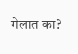गेलात का?